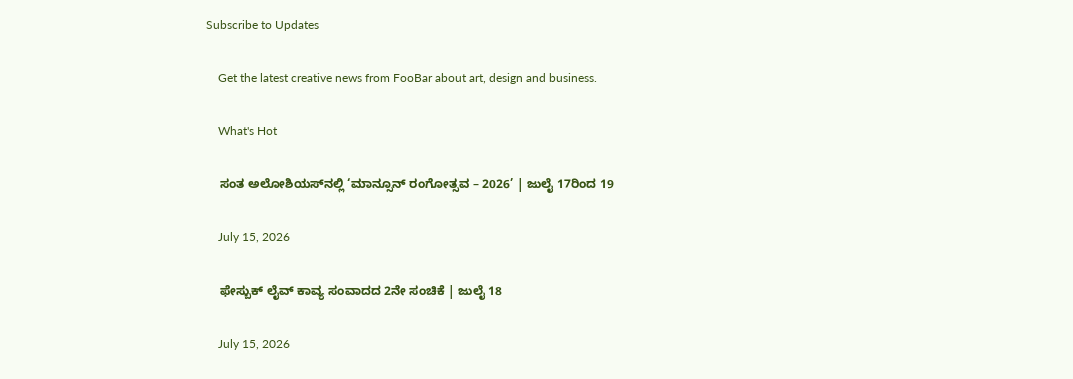Subscribe to Updates

    Get the latest creative news from FooBar about art, design and business.

    What's Hot

    ಸಂತ ಅಲೋಶಿಯಸ್‌ನಲ್ಲಿ ‘ಮಾನ್ಸೂನ್ ರಂಗೋತ್ಸವ – 2026’ | ಜುಲೈ 17ರಿಂದ 19

    July 15, 2026

    ಫೇಸ್ಬುಕ್ ಲೈವ್ ಕಾವ್ಯ ಸಂವಾದದ 2ನೇ ಸಂಚಿಕೆ | ಜುಲೈ 18

    July 15, 2026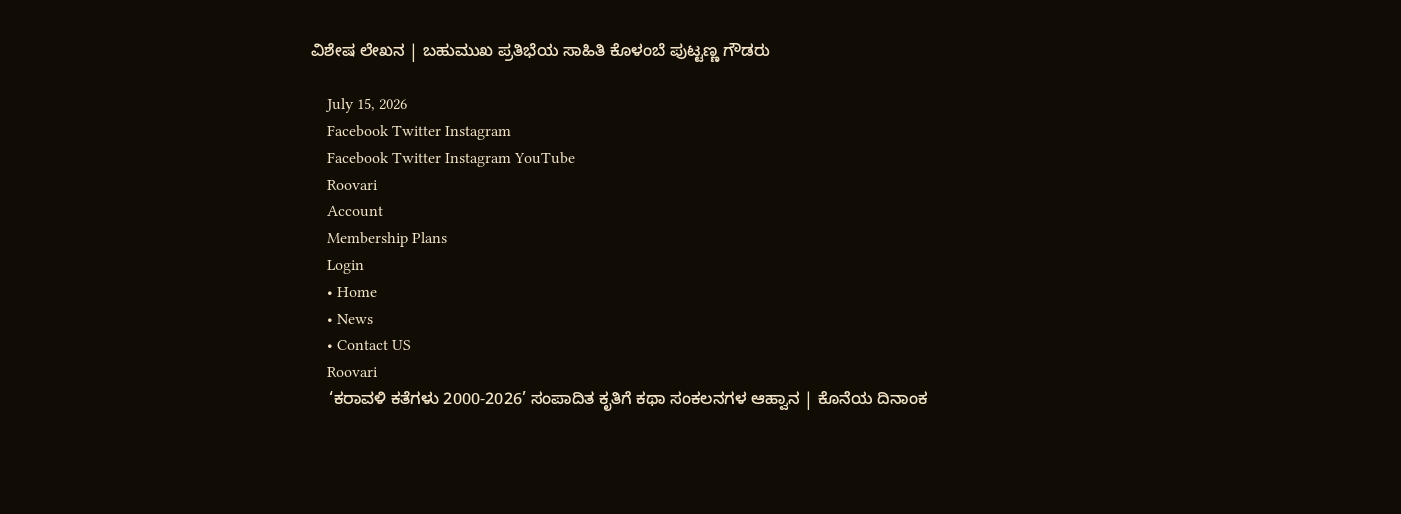ವಿಶೇಷ ಲೇಖನ | ಬಹುಮುಖ ಪ್ರತಿಭೆಯ ಸಾಹಿತಿ ಕೊಳಂಬೆ ಪುಟ್ಟಣ್ಣ ಗೌಡರು

    July 15, 2026
    Facebook Twitter Instagram
    Facebook Twitter Instagram YouTube
    Roovari
    Account
    Membership Plans
    Login
    • Home
    • News
    • Contact US
    Roovari
    ‘ಕರಾವಳಿ ಕತೆಗಳು 2000-2026’ ಸಂಪಾದಿತ ಕೃತಿಗೆ ಕಥಾ ಸಂಕಲನಗಳ ಆಹ್ವಾನ | ಕೊನೆಯ ದಿನಾಂಕ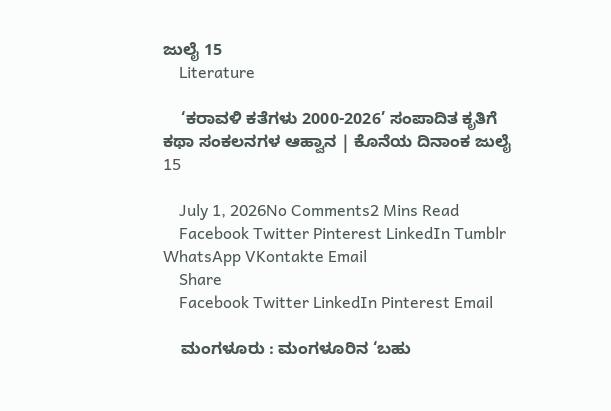ಜುಲೈ 15
    Literature

    ‘ಕರಾವಳಿ ಕತೆಗಳು 2000-2026’ ಸಂಪಾದಿತ ಕೃತಿಗೆ ಕಥಾ ಸಂಕಲನಗಳ ಆಹ್ವಾನ | ಕೊನೆಯ ದಿನಾಂಕ ಜುಲೈ 15

    July 1, 2026No Comments2 Mins Read
    Facebook Twitter Pinterest LinkedIn Tumblr WhatsApp VKontakte Email
    Share
    Facebook Twitter LinkedIn Pinterest Email

    ಮಂಗಳೂರು : ಮಂಗಳೂರಿನ ‘ಬಹು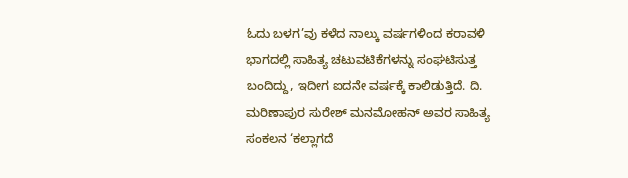ಓದು ಬಳಗ’ವು ಕಳೆದ ನಾಲ್ಕು ವರ್ಷಗಳಿಂದ ಕರಾವಳಿ ಭಾಗದಲ್ಲಿ ಸಾಹಿತ್ಯ ಚಟುವಟಿಕೆಗಳನ್ನು ಸಂಘಟಿಸುತ್ತ ಬಂದಿದ್ದು, ಇದೀಗ ಐದನೇ ವರ್ಷಕ್ಕೆ ಕಾಲಿಡುತ್ತಿದೆ. ದಿ. ಮರಿಣಾಪುರ ಸುರೇಶ್ ಮನಮೋಹನ್ ಅವರ ಸಾಹಿತ್ಯ ಸಂಕಲನ ‘ಕಲ್ಲಾಗದೆ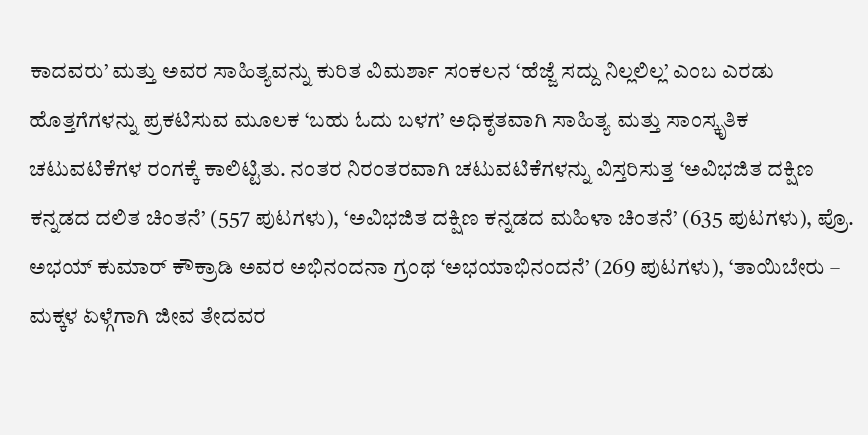ಕಾದವರು’ ಮತ್ತು ಅವರ ಸಾಹಿತ್ಯವನ್ನು ಕುರಿತ ವಿಮರ್ಶಾ ಸಂಕಲನ ‘ಹೆಜ್ಜೆ ಸದ್ದು ನಿಲ್ಲಲಿಲ್ಲ’ ಎಂಬ ಎರಡು ಹೊತ್ತಗೆಗಳನ್ನು ಪ್ರಕಟಿಸುವ ಮೂಲಕ ‘ಬಹು ಓದು ಬಳಗ’ ಅಧಿಕೃತವಾಗಿ ಸಾಹಿತ್ಯ ಮತ್ತು ಸಾಂಸ್ಕೃತಿಕ ಚಟುವಟಿಕೆಗಳ ರಂಗಕ್ಕೆ ಕಾಲಿಟ್ಟಿತು. ನಂತರ ನಿರಂತರವಾಗಿ ಚಟುವಟಿಕೆಗಳನ್ನು ವಿಸ್ತರಿಸುತ್ತ ‘ಅವಿಭಜಿತ ದಕ್ಷಿಣ ಕನ್ನಡದ ದಲಿತ ಚಿಂತನೆ’ (557 ಪುಟಗಳು), ‘ಅವಿಭಜಿತ ದಕ್ಷಿಣ ಕನ್ನಡದ ಮಹಿಳಾ ಚಿಂತನೆ’ (635 ಪುಟಗಳು), ಪ್ರೊ. ಅಭಯ್ ಕುಮಾ‌ರ್ ಕೌಕ್ರಾಡಿ ಅವರ ಅಭಿನಂದನಾ ಗ್ರಂಥ ‘ಅಭಯಾಭಿನಂದನೆ’ (269 ಪುಟಗಳು), ‘ತಾಯಿಬೇರು – ಮಕ್ಕಳ ಏಳ್ಗೆಗಾಗಿ ಜೀವ ತೇದವರ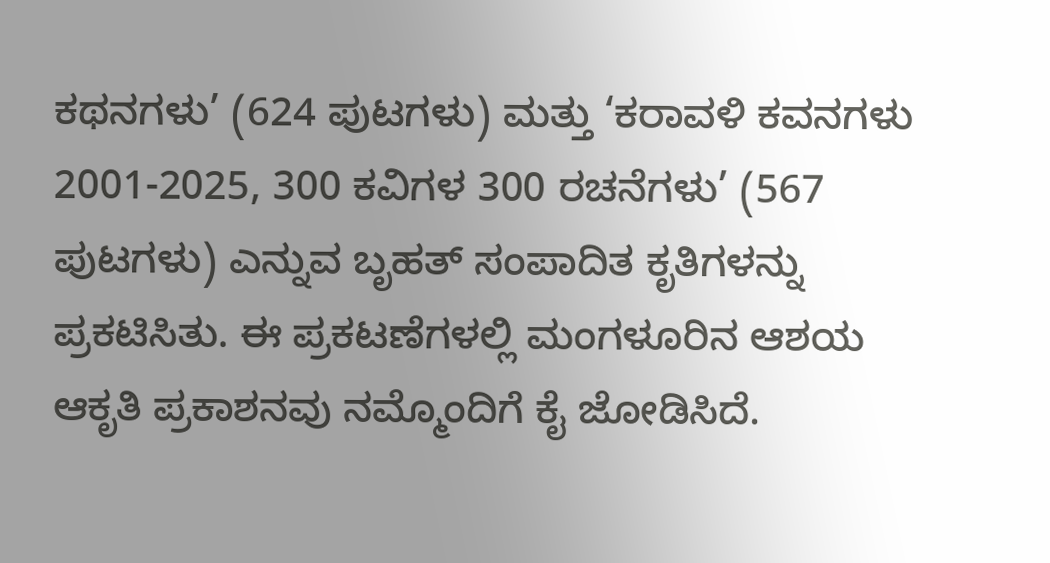ಕಥನಗಳು’ (624 ಪುಟಗಳು) ಮತ್ತು ‘ಕರಾವಳಿ ಕವನಗಳು 2001-2025, 300 ಕವಿಗಳ 300 ರಚನೆಗಳು’ (567 ಪುಟಗಳು) ಎನ್ನುವ ಬೃಹತ್ ಸಂಪಾದಿತ ಕೃತಿಗಳನ್ನು ಪ್ರಕಟಿಸಿತು. ಈ ಪ್ರಕಟಣೆಗಳಲ್ಲಿ ಮಂಗಳೂರಿನ ಆಶಯ ಆಕೃತಿ ಪ್ರಕಾಶನವು ನಮ್ಮೊಂದಿಗೆ ಕೈ ಜೋಡಿಸಿದೆ.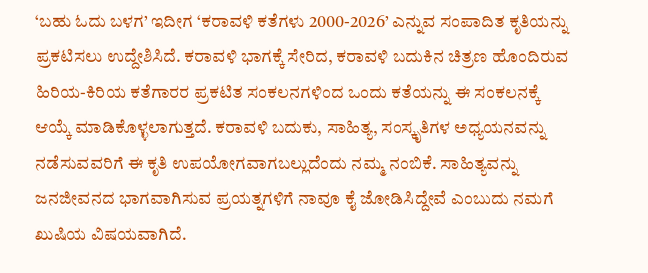‘ಬಹು ಓದು ಬಳಗ’ ಇದೀಗ ‘ಕರಾವಳಿ ಕತೆಗಳು 2000-2026’ ಎನ್ನುವ ಸಂಪಾದಿತ ಕೃತಿಯನ್ನು ಪ್ರಕಟಿಸಲು ಉದ್ದೇಶಿಸಿದೆ. ಕರಾವಳಿ ಭಾಗಕ್ಕೆ ಸೇರಿದ, ಕರಾವಳಿ ಬದುಕಿನ ಚಿತ್ರಣ ಹೊಂದಿರುವ ಹಿರಿಯ-ಕಿರಿಯ ಕತೆಗಾರರ ಪ್ರಕಟಿತ ಸಂಕಲನಗಳಿಂದ ಒಂದು ಕತೆಯನ್ನು ಈ ಸಂಕಲನಕ್ಕೆ ಆಯ್ಕೆ ಮಾಡಿಕೊಳ್ಳಲಾಗುತ್ತದೆ. ಕರಾವಳಿ ಬದುಕು, ಸಾಹಿತ್ಯ, ಸಂಸ್ಕೃತಿಗಳ ಅಧ್ಯಯನವನ್ನು ನಡೆಸುವವರಿಗೆ ಈ ಕೃತಿ ಉಪಯೋಗವಾಗಬಲ್ಲುದೆಂದು ನಮ್ಮ ನಂಬಿಕೆ. ಸಾಹಿತ್ಯವನ್ನು ಜನಜೀವನದ ಭಾಗವಾಗಿಸುವ ಪ್ರಯತ್ನಗಳಿಗೆ ನಾವೂ ಕೈ ಜೋಡಿಸಿದ್ದೇವೆ ಎಂಬುದು ನಮಗೆ ಖುಷಿಯ ವಿಷಯವಾಗಿದೆ.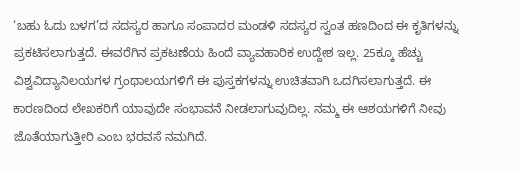‘ಬಹು ಓದು ಬಳಗ’ದ ಸದಸ್ಯರ ಹಾಗೂ ಸಂಪಾದರ ಮಂಡಳಿ ಸದಸ್ಯರ ಸ್ವಂತ ಹಣದಿಂದ ಈ ಕೃತಿಗಳನ್ನು ಪ್ರಕಟಿಸಲಾಗುತ್ತದೆ. ಈವರೆಗಿನ ಪ್ರಕಟಣೆಯ ಹಿಂದೆ ವ್ಯಾವಹಾರಿಕ ಉದ್ದೇಶ ಇಲ್ಲ. 25ಕ್ಕೂ ಹೆಚ್ಚು ವಿಶ್ವವಿದ್ಯಾನಿಲಯಗಳ ಗ್ರಂಥಾಲಯಗಳಿಗೆ ಈ ಪುಸ್ತಕಗಳನ್ನು ಉಚಿತವಾಗಿ ಒದಗಿಸಲಾಗುತ್ತದೆ. ಈ ಕಾರಣದಿಂದ ಲೇಖಕರಿಗೆ ಯಾವುದೇ ಸಂಭಾವನೆ ನೀಡಲಾಗುವುದಿಲ್ಲ. ನಮ್ಮ ಈ ಆಶಯಗಳಿಗೆ ನೀವು ಜೊತೆಯಾಗುತ್ತೀರಿ ಎಂಬ ಭರವಸೆ ನಮಗಿದೆ.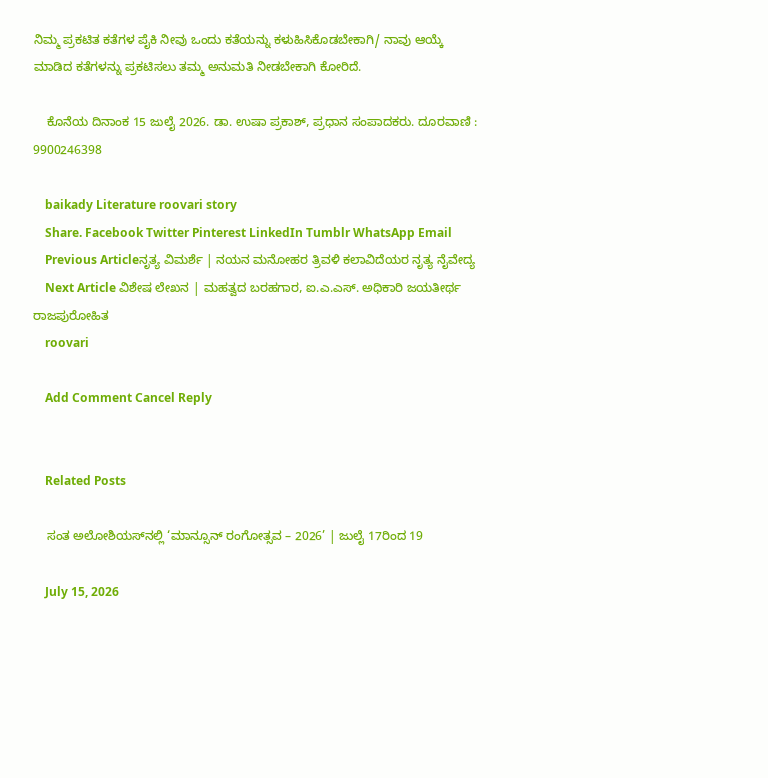ನಿಮ್ಮ ಪ್ರಕಟಿತ ಕತೆಗಳ ಪೈಕಿ ನೀವು ಒಂದು ಕತೆಯನ್ನು ಕಳುಹಿಸಿಕೊಡಬೇಕಾಗಿ/ ನಾವು ಆಯ್ಕೆ ಮಾಡಿದ ಕತೆಗಳನ್ನು ಪ್ರಕಟಿಸಲು ತಮ್ಮ ಅನುಮತಿ ನೀಡಬೇಕಾಗಿ ಕೋರಿದೆ.

    ಕೊನೆಯ ದಿನಾಂಕ 15 ಜುಲೈ 2026. ಡಾ. ಉಷಾ ಪ್ರಕಾಶ್, ಪ್ರಧಾನ ಸಂಪಾದಕರು. ದೂರವಾಣಿ : 9900246398

    baikady Literature roovari story
    Share. Facebook Twitter Pinterest LinkedIn Tumblr WhatsApp Email
    Previous Articleನೃತ್ಯ ವಿಮರ್ಶೆ | ನಯನ ಮನೋಹರ ತ್ರಿವಳಿ ಕಲಾವಿದೆಯರ ನೃತ್ಯ ನೈವೇದ್ಯ
    Next Article ವಿಶೇಷ ಲೇಖನ | ಮಹತ್ವದ ಬರಹಗಾರ, ಐ.ಎ.ಎಸ್. ಅಧಿಕಾರಿ ಜಯತೀರ್ಥ ರಾಜಪುರೋಹಿತ
    roovari

    Add Comment Cancel Reply


    Related Posts

    ಸಂತ ಅಲೋಶಿಯಸ್‌ನಲ್ಲಿ ‘ಮಾನ್ಸೂನ್ ರಂಗೋತ್ಸವ – 2026’ | ಜುಲೈ 17ರಿಂದ 19

    July 15, 2026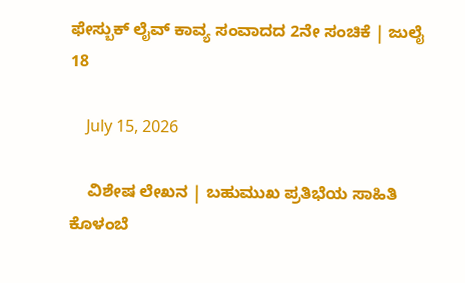ಫೇಸ್ಬುಕ್ ಲೈವ್ ಕಾವ್ಯ ಸಂವಾದದ 2ನೇ ಸಂಚಿಕೆ | ಜುಲೈ 18

    July 15, 2026

    ವಿಶೇಷ ಲೇಖನ | ಬಹುಮುಖ ಪ್ರತಿಭೆಯ ಸಾಹಿತಿ ಕೊಳಂಬೆ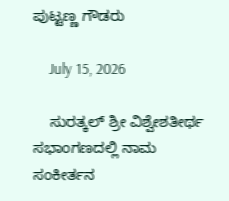ಪುಟ್ಟಣ್ಣ ಗೌಡರು

    July 15, 2026

    ಸುರತ್ಕಲ್ ಶ್ರೀ ವಿಶ್ವೇಶತೀರ್ಥ ಸಭಾಂಗಣದಲ್ಲಿ ನಾಮ ಸಂಕೀರ್ತನ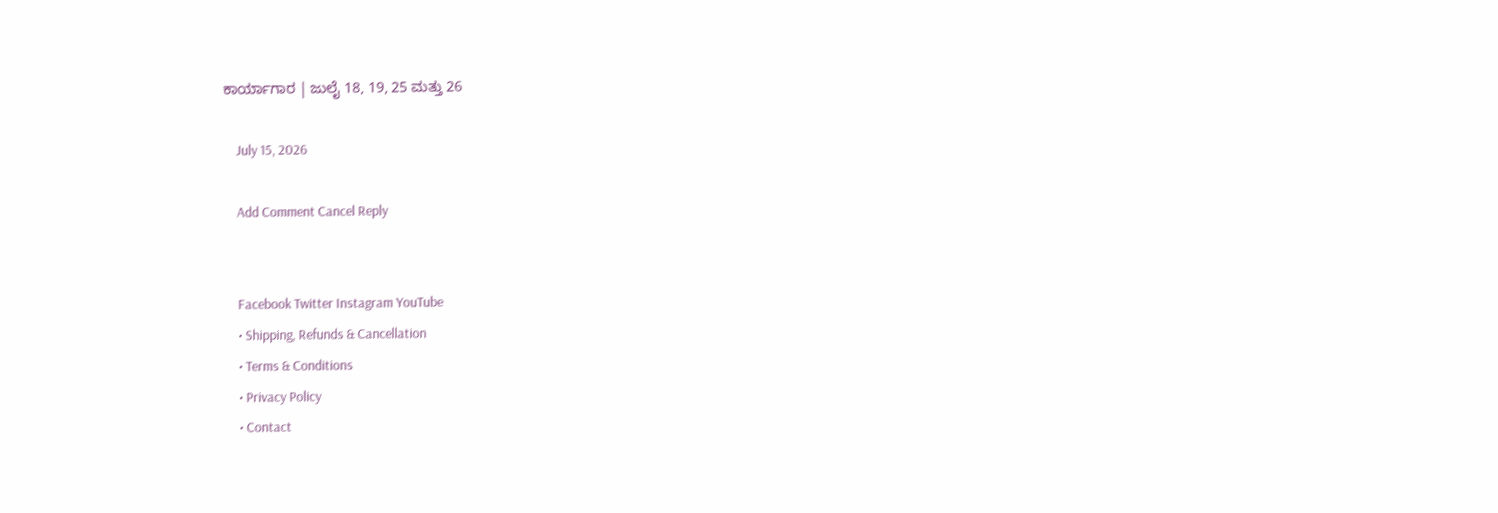ಕಾರ್ಯಾಗಾರ | ಜುಲೈ 18, 19, 25 ಮತ್ತು 26

    July 15, 2026

    Add Comment Cancel Reply


    Facebook Twitter Instagram YouTube
    • Shipping, Refunds & Cancellation
    • Terms & Conditions
    • Privacy Policy
    • Contact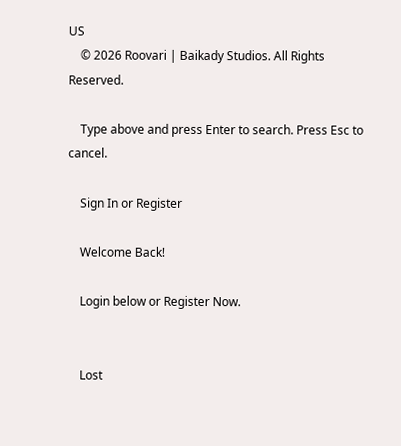US
    © 2026 Roovari | Baikady Studios. All Rights Reserved.

    Type above and press Enter to search. Press Esc to cancel.

    Sign In or Register

    Welcome Back!

    Login below or Register Now.


    Lost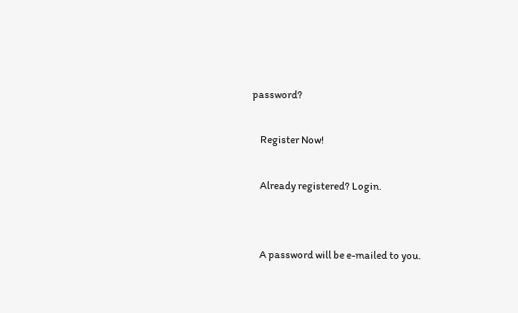password?

    Register Now!

    Already registered? Login.


    A password will be e-mailed to you.